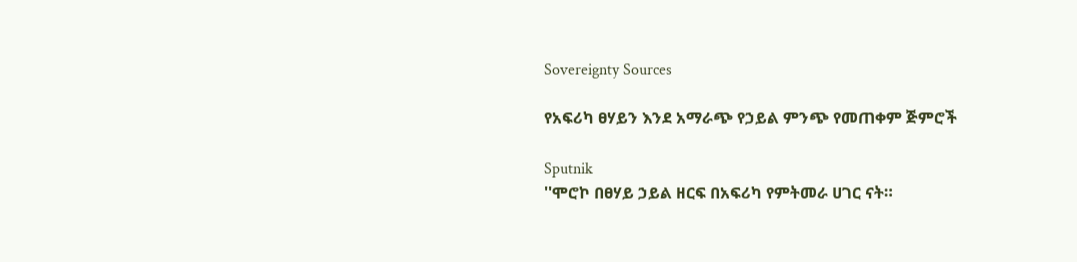Sovereignty Sources

የአፍሪካ ፀሃይን እንደ አማራጭ የኃይል ምንጭ የመጠቀም ጅምሮች

Sputnik
''ሞሮኮ በፀሃይ ኃይል ዘርፍ በአፍሪካ የምትመራ ሀገር ናት።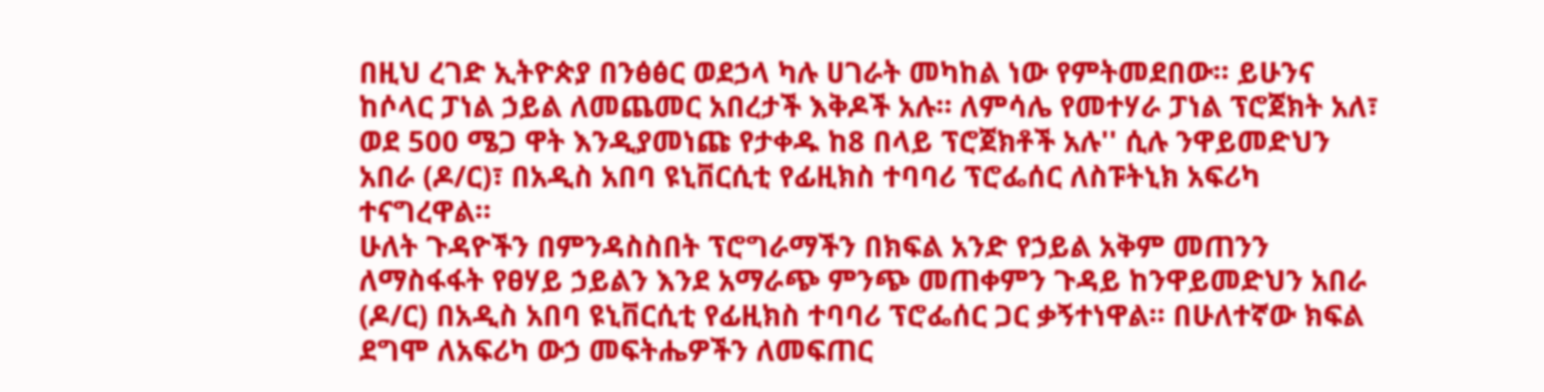በዚህ ረገድ ኢትዮጵያ በንፅፅር ወደኃላ ካሉ ሀገራት መካከል ነው የምትመደበው። ይሁንና ከሶላር ፓነል ኃይል ለመጨመር አበረታች እቅዶች አሉ። ለምሳሌ የመተሃራ ፓነል ፕሮጀክት አለ፣ ወደ 500 ሜጋ ዋት እንዲያመነጩ የታቀዱ ከ8 በላይ ፕሮጀክቶች አሉ'' ሲሉ ንዋይመድህን አበራ (ዶ/ር)፣ በአዲስ አበባ ዩኒቨርሲቲ የፊዚክስ ተባባሪ ፕሮፌሰር ለስፑትኒክ አፍሪካ ተናግረዋል።
ሁለት ጉዳዮችን በምንዳስስበት ፕሮግራማችን በክፍል አንድ የኃይል አቅም መጠንን ለማስፋፋት የፀሃይ ኃይልን እንደ አማራጭ ምንጭ መጠቀምን ጉዳይ ከንዋይመድህን አበራ (ዶ/ር) በአዲስ አበባ ዩኒቨርሲቲ የፊዚክስ ተባባሪ ፕሮፌሰር ጋር ቃኝተነዋል። በሁለተኛው ክፍል ደግሞ ለአፍሪካ ውኃ መፍትሔዎችን ለመፍጠር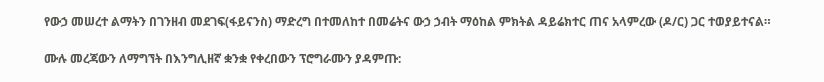የውኃ መሠረተ ልማትን በገንዘብ መደገፍ(ፋይናንስ) ማድረግ በተመለከተ በመሬትና ውኃ ኃብት ማዕከል ምክትል ዳይሬክተር ጠና አላምረው (ዶ/ር) ጋር ተወያይተናል።

ሙሉ መረጃውን ለማግኘት በእንግሊዘኛ ቋንቋ የቀረበውን ፕሮግራሙን ያዳምጡ: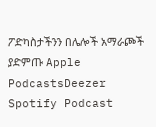ፖድካስታችንን በሌሎች አማራጮች ያድምጡ Apple PodcastsDeezer Spotify Podcast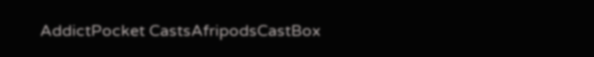AddictPocket CastsAfripodsCastBox